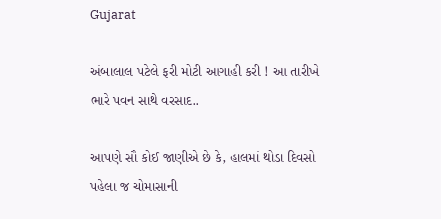Gujarat

અંબાલાલ પટેલે ફરી મોટી આગાહી કરી ! આ તારીખે ભારે પવન સાથે વરસાદ..

આપણે સૌ કોઈ જાણીએ છે કે, હાલમાં થોડા દિવસો પહેલા જ ચોમાસાની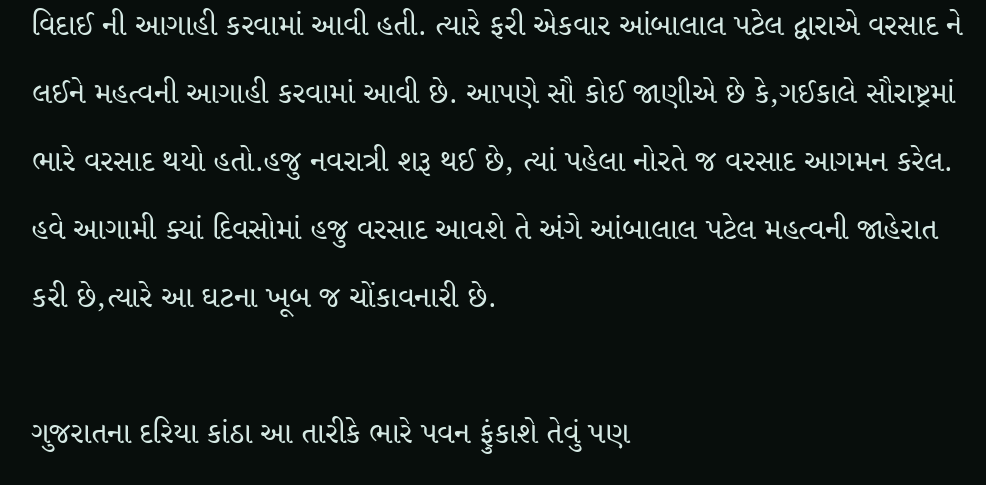વિદાઈ ની આગાહી કરવામાં આવી હતી. ત્યારે ફરી એકવાર આંબાલાલ પટેલ દ્વારાએ વરસાદ ને લઈને મહત્વની આગાહી કરવામાં આવી છે. આપણે સૌ કોઈ જાણીએ છે કે,ગઈકાલે સૌરાષ્ટ્રમાં ભારે વરસાદ થયો હતો.હજુ નવરાત્રી શરૂ થઈ છે, ત્યાં પહેલા નોરતે જ વરસાદ આગમન કરેલ. હવે આગામી ક્યાં દિવસોમાં હજુ વરસાદ આવશે તે અંગે આંબાલાલ પટેલ મહત્વની જાહેરાત કરી છે,ત્યારે આ ઘટના ખૂબ જ ચોંકાવનારી છે.

ગુજરાતના દરિયા કાંઠા આ તારીકે ભારે પવન ફુંકાશે તેવું પણ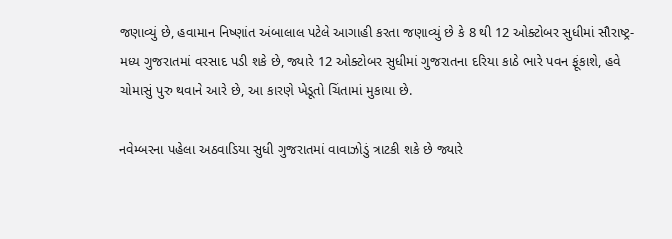જણાવ્યું છે, હવામાન નિષ્ણાંત અંબાલાલ પટેલે આગાહી કરતા જણાવ્યું છે કે 8 થી 12 ઓક્ટોબર સુધીમાં સૌરાષ્ટ્ર-મધ્ય ગુજરાતમાં વરસાદ પડી શકે છે, જ્યારે 12 ઓક્ટોબર સુધીમાં ગુજરાતના દરિયા કાઠે ભારે પવન ફૂંકાશે, હવે ચોમાસું પુરુ થવાને આરે છે, આ કારણે ખેડૂતો ચિંતામાં મુકાયા છે.

નવેમ્બરના પહેલા અઠવાડિયા સુધી ગુજરાતમાં વાવાઝોડું ત્રાટકી શકે છે જ્યારે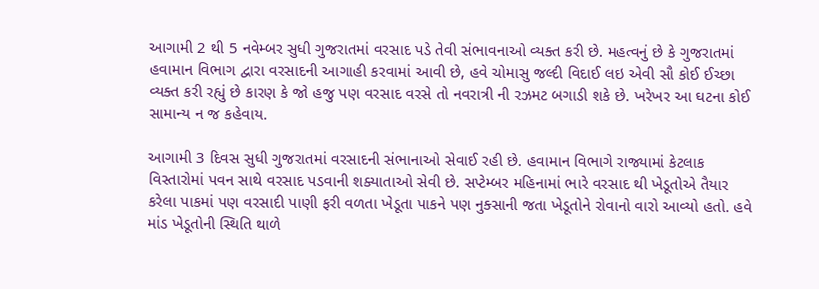આગામી 2 થી 5 નવેમ્બર સુધી ગુજરાતમાં વરસાદ પડે તેવી સંભાવનાઓ વ્યક્ત કરી છે. મહત્વનું છે કે ગુજરાતમાં હવામાન વિભાગ દ્વારા વરસાદની આગાહી કરવામાં આવી છે, હવે ચોમાસુ જલ્દી વિદાઈ લઇ એવી સૌ કોઈ ઈચ્છા વ્યક્ત કરી રહ્યું છે કારણ કે જો હજુ પણ વરસાદ વરસે તો નવરાત્રી ની રઝમટ બગાડી શકે છે. ખરેખર આ ઘટના કોઈ સામાન્ય ન જ કહેવાય.

આગામી 3 દિવસ સુધી ગુજરાતમાં વરસાદની સંભાનાઓ સેવાઈ રહી છે. હવામાન વિભાગે રાજ્યામાં કેટલાક વિસ્તારોમાં પવન સાથે વરસાદ પડવાની શક્યાતાઓ સેવી છે. સપ્ટેમ્બર મહિનામાં ભારે વરસાદ થી ખેડૂતોએ તૈયાર કરેલા પાકમાં પણ વરસાદી પાણી ફરી વળતા ખેડૂતા પાકને પણ નુક્સાની જતા ખેડૂતોને રોવાનો વારો આવ્યો હતો. હવે માંડ ખેડૂતોની સ્થિતિ થાળે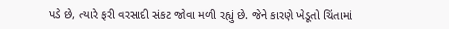પડે છે, ત્યારે ફરી વરસાદી સંકટ જોવા મળી રહ્યું છે. જેને કારણે ખેડૂતો ચિંતામાં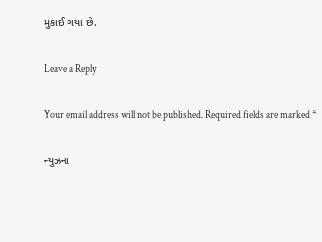મુકાઈ ગયા છે.

Leave a Reply

Your email address will not be published. Required fields are marked *

ન્યુઝના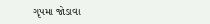ગૃપમા જોડાવા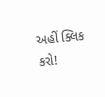અહીં ક્લિક કરો!